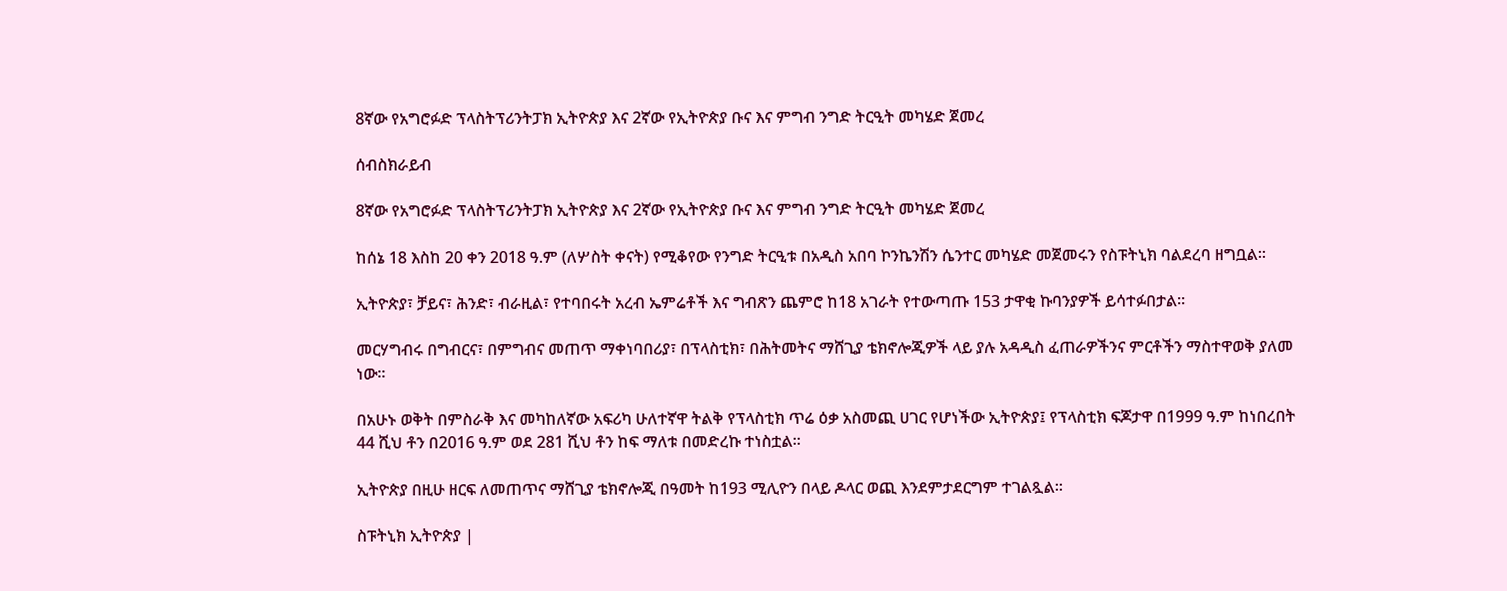8ኛው የአግሮፉድ ፕላስትፕሪንትፓክ ኢትዮጵያ እና 2ኛው የኢትዮጵያ ቡና እና ምግብ ንግድ ትርዒት መካሄድ ጀመረ

ሰብስክራይብ

8ኛው የአግሮፉድ ፕላስትፕሪንትፓክ ኢትዮጵያ እና 2ኛው የኢትዮጵያ ቡና እና ምግብ ንግድ ትርዒት መካሄድ ጀመረ

ከሰኔ 18 እስከ 20 ቀን 2018 ዓ.ም (ለሦስት ቀናት) የሚቆየው የንግድ ትርዒቱ በአዲስ አበባ ኮንኬንሽን ሴንተር መካሄድ መጀመሩን የስፑትኒክ ባልደረባ ዘግቧል፡፡

ኢትዮጵያ፣ ቻይና፣ ሕንድ፣ ብራዚል፣ የተባበሩት አረብ ኤምሬቶች እና ግብጽን ጨምሮ ከ18 አገራት የተውጣጡ 153 ታዋቂ ኩባንያዎች ይሳተፉበታል።

መርሃግብሩ በግብርና፣ በምግብና መጠጥ ማቀነባበሪያ፣ በፕላስቲክ፣ በሕትመትና ማሸጊያ ቴክኖሎጂዎች ላይ ያሉ አዳዲስ ፈጠራዎችንና ምርቶችን ማስተዋወቅ ያለመ ነው።

በአሁኑ ወቅት በምስራቅ እና መካከለኛው አፍሪካ ሁለተኛዋ ትልቅ የፕላስቲክ ጥሬ ዕቃ አስመጪ ሀገር የሆነችው ኢትዮጵያ፤ የፕላስቲክ ፍጆታዋ በ1999 ዓ.ም ከነበረበት 44 ሺህ ቶን በ2016 ዓ.ም ወደ 281 ሺህ ቶን ከፍ ማለቱ በመድረኩ ተነስቷል።

ኢትዮጵያ በዚሁ ዘርፍ ለመጠጥና ማሸጊያ ቴክኖሎጂ በዓመት ከ193 ሚሊዮን በላይ ዶላር ወጪ እንደምታደርግም ተገልጿል፡፡

ስፑትኒክ ኢትዮጵያ |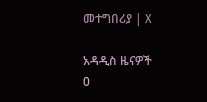መተግበሪያ | X

አዳዲስ ዜናዎች
0